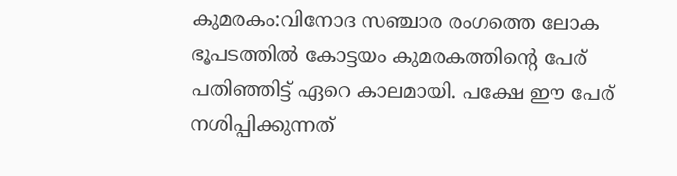കുമരകം:വിനോദ സഞ്ചാര രംഗത്തെ ലോക ഭൂപടത്തിൽ കോട്ടയം കുമരകത്തിന്റെ പേര് പതിഞ്ഞിട്ട് ഏറെ കാലമായി. പക്ഷേ ഈ പേര് നശിപ്പിക്കുന്നത്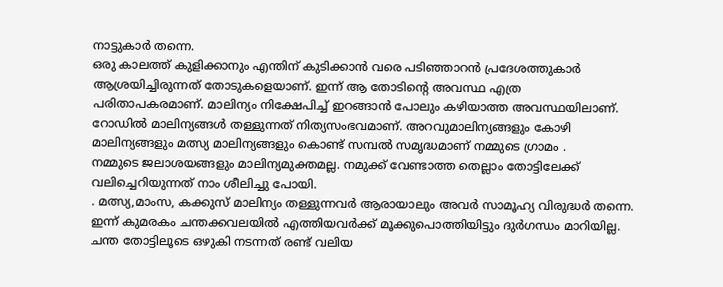നാട്ടുകാർ തന്നെ.
ഒരു കാലത്ത് കുളിക്കാനും എന്തിന് കുടിക്കാൻ വരെ പടിഞ്ഞാറൻ പ്രദേശത്തുകാർ ആശ്രയിച്ചിരുന്നത് തോടുകളെയാണ്. ഇന്ന് ആ തോടിന്റെ അവസ്ഥ എത്ര പരിതാപകരമാണ്. മാലിന്യം നിക്ഷേപിച്ച് ഇറങ്ങാൻ പോലും കഴിയാത്ത അവസ്ഥയിലാണ്.
റോഡിൽ മാലിന്യങ്ങൾ തള്ളുന്നത് നിത്യസംഭവമാണ്. അറവുമാലിന്യങ്ങളും കോഴി മാലിന്യങ്ങളും മത്സ്യ മാലിന്യങ്ങളും കൊണ്ട് സമ്പൽ സമൃദ്ധമാണ് നമ്മുടെ ഗ്രാമം .
നമ്മുടെ ജലാശയങ്ങളും മാലിന്യമുക്തമല്ല. നമുക്ക് വേണ്ടാത്ത തെല്ലാം തോട്ടിലേക്ക് വലിച്ചെറിയുന്നത് നാം ശീലിച്ചു പോയി.
. മത്സ്യ,മാംസ, കക്കുസ് മാലിന്യം തള്ളുന്നവർ ആരായാലും അവർ സാമൂഹ്യ വിരുദ്ധർ തന്നെ. ഇന്ന് കുമരകം ചന്തക്കവലയിൽ എത്തിയവർക്ക് മൂക്കുപൊത്തിയിട്ടും ദുർഗന്ധം മാറിയില്ല. ചന്ത തോട്ടിലൂടെ ഒഴുകി നടന്നത് രണ്ട് വലിയ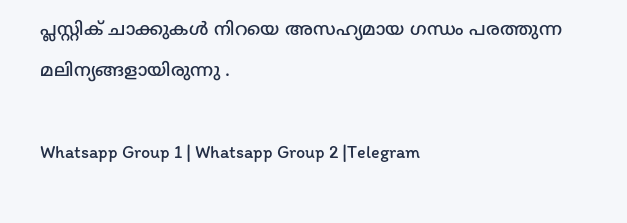പ്ലസ്റ്റിക് ചാക്കുകൾ നിറയെ അസഹ്യമായ ഗന്ധം പരത്തുന്ന മലിന്യങ്ങളായിരുന്നു .

Whatsapp Group 1 | Whatsapp Group 2 |Telegram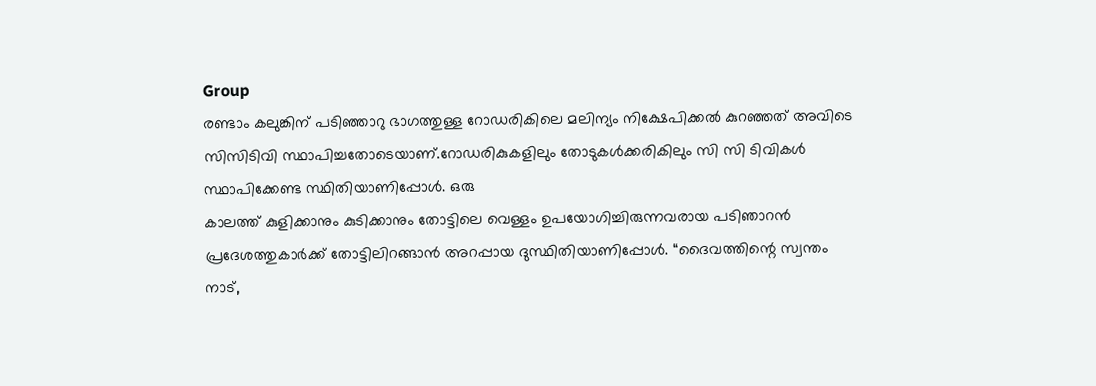Group
രണ്ടാം കലുങ്കിന് പടിഞ്ഞാറു ഭാഗത്തുള്ള റോഡരികിലെ മലിന്യം നിക്ഷേപിക്കൽ കുറഞ്ഞത് അവിടെ സിസിടിവി സ്ഥാപിച്ചതോടെയാണ്.റോഡരികുകളിലും തോടുകൾക്കരികിലും സി സി ടിവികൾ സ്ഥാപിക്കേണ്ട സ്ഥിതിയാണിപ്പോൾ. ഒരു
കാലത്ത് കുളിക്കാനും കുടിക്കാനും തോട്ടിലെ വെള്ളം ഉപയോഗിച്ചിരുന്നവരായ പടിഞാറൻ പ്രദേശത്തുകാർക്ക് തോട്ടിലിറങ്ങാൻ അറപ്പായ ദുസ്ഥിതിയാണിപ്പോൾ. “ദൈവത്തിന്റെ സ്വന്തം നാട്,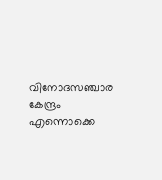വിനോദസഞ്ചാര കേന്ദ്രം എന്നൊക്കെ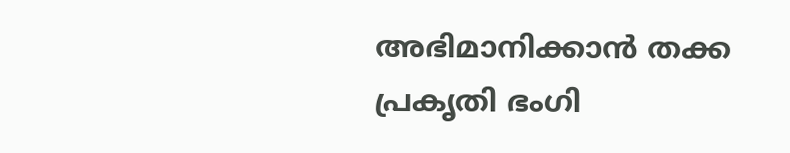അഭിമാനിക്കാൻ തക്ക പ്രകൃതി ഭംഗി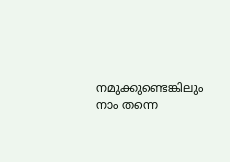നമുക്കുണ്ടെങ്കിലും നാം തന്നെ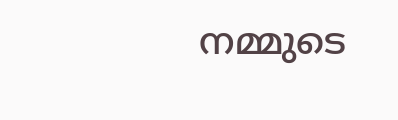നമ്മുടെ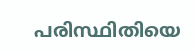പരിസ്ഥിതിയെ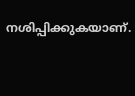നശിപ്പിക്കുകയാണ്.